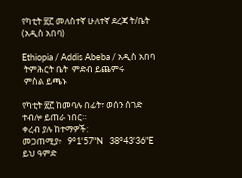የካቲት ፳፫ መለስተኛ ሁለተኛ ደረጃ ት/ቤት (አዲስ አበባ)

Ethiopia / Addis Abeba / አዲስ አበባ
 ትምሕርት ቤት  ምድብ ይጨምሩ
 ምስል ይጫኑ

የካቲት ፳፫ ከመባሉ በፊት፣ ወሰን ሰገድ ተብሎ ይጠራ ነበር።
ቀረብ ያሉ ከተማዎች:
መጋጠሚያ፥   9°1'57"N   38°43'36"E
ይህ ዓምድ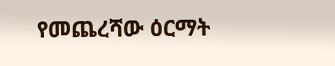የመጨረሻው ዕርማት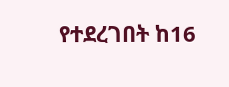የተደረገበት ከ16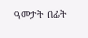ዓመታት በፊት